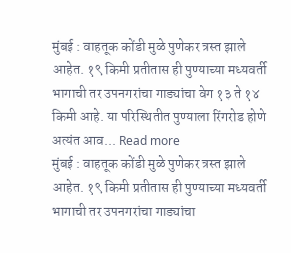मुंबई : वाहतूक कोंडी मुळे पुणेकर त्रस्त झाले आहेत. १९ किमी प्रतीतास ही पुण्याच्या मध्यवर्ती भागाची तर उपनगरांचा गाड्यांचा वेग १३ ते १४ किमी आहे. या परिस्थितीत पुण्याला रिंगरोड होणे अत्यंत आव... Read more
मुंबई : वाहतूक कोंडी मुळे पुणेकर त्रस्त झाले आहेत. १९ किमी प्रतीतास ही पुण्याच्या मध्यवर्ती भागाची तर उपनगरांचा गाड्यांचा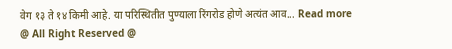वेग १३ ते १४ किमी आहे. या परिस्थितीत पुण्याला रिंगरोड होणे अत्यंत आव... Read more
@ All Right Reserved @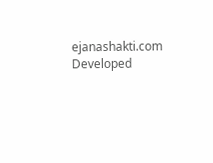ejanashakti.com Developed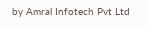by Amral Infotech Pvt Ltd